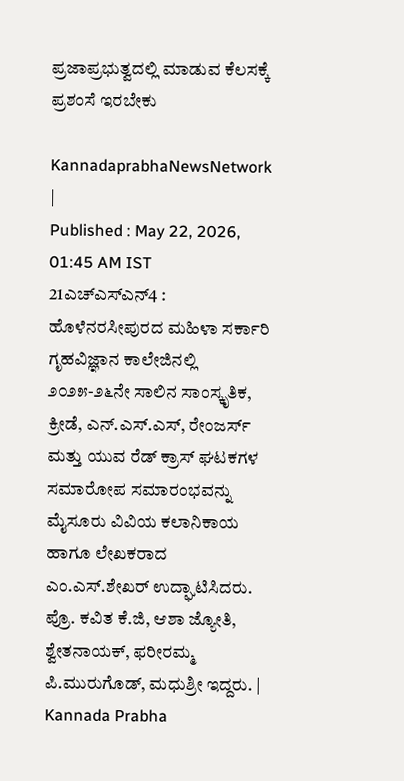ಪ್ರಜಾಪ್ರಭುತ್ವದಲ್ಲಿ ಮಾಡುವ ಕೆಲಸಕ್ಕೆ ಪ್ರಶಂಸೆ ಇರಬೇಕು

KannadaprabhaNewsNetwork |
Published : May 22, 2026, 01:45 AM IST
21ಎಚ್ಎಸ್ಎನ್4 : ಹೊಳೆನರಸೀಪುರದ ಮಹಿಳಾ ಸರ್ಕಾರಿ ಗೃಹವಿಜ್ಞಾನ ಕಾಲೇಜಿನಲ್ಲಿ ೨೦೨೫-೨೬ನೇ ಸಾಲಿನ ಸಾಂಸ್ಕೃತಿಕ, ಕ್ರೀಡೆ, ಎನ್.ಎಸ್.ಎಸ್, ರೇಂಜರ್ಸ್ ಮತ್ತು ಯುವ ರೆಡ್ ಕ್ರಾಸ್ ಘಟಕಗಳ ಸಮಾರೋಪ ಸಮಾರಂಭವನ್ನು ಮೈಸೂರು ವಿವಿಯ ಕಲಾನಿಕಾಯ ಹಾಗೂ ಲೇಖಕರಾದ ಎಂ.ಎಸ್.ಶೇಖರ್ ಉದ್ಘಾಟಿಸಿದರು. ಪ್ರೊ. ಕವಿತ ಕೆ.ಜಿ, ಆಶಾ ಜ್ಯೋತಿ, ಶ್ವೇತನಾಯಕ್, ಫರೀರಮ್ಮ ಪಿ.ಮುರುಗೊಡ್, ಮಧುಶ್ರೀ ಇದ್ದರು. | Kannada Prabha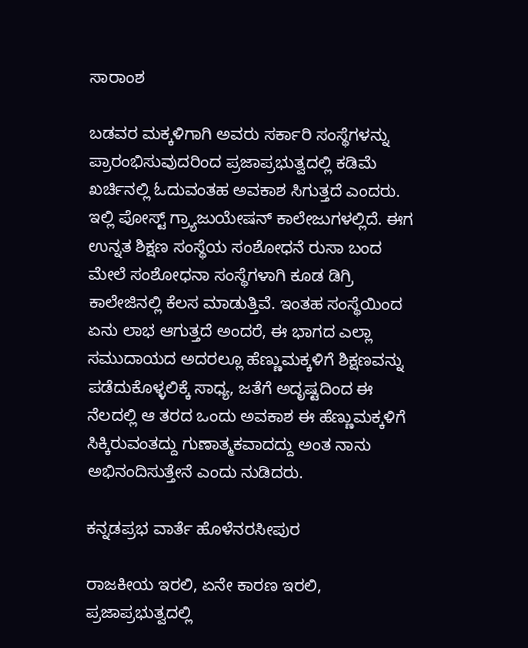ಸಾರಾಂಶ

ಬಡವರ ಮಕ್ಕಳಿಗಾಗಿ ಅವರು ಸರ್ಕಾರಿ ಸಂಸ್ಥೆಗಳನ್ನು ಪ್ರಾರಂಭಿಸುವುದರಿಂದ ಪ್ರಜಾಪ್ರಭುತ್ವದಲ್ಲಿ ಕಡಿಮೆ ಖರ್ಚಿನಲ್ಲಿ ಓದುವಂತಹ ಅವಕಾಶ ಸಿಗುತ್ತದೆ ಎಂದರು. ಇಲ್ಲಿ ಪೋಸ್ಟ್ ಗ್ರ್ಯಾಜುಯೇಷನ್ ಕಾಲೇಜುಗಳಲ್ಲಿದೆ. ಈಗ ಉನ್ನತ ಶಿಕ್ಷಣ ಸಂಸ್ಥೆಯ ಸಂಶೋಧನೆ ರುಸಾ ಬಂದ ಮೇಲೆ ಸಂಶೋಧನಾ ಸಂಸ್ಥೆಗಳಾಗಿ ಕೂಡ ಡಿಗ್ರಿ ಕಾಲೇಜಿನಲ್ಲಿ ಕೆಲಸ ಮಾಡುತ್ತಿವೆ. ಇಂತಹ ಸಂಸ್ಥೆಯಿಂದ ಏನು ಲಾಭ ಆಗುತ್ತದೆ ಅಂದರೆ, ಈ ಭಾಗದ ಎಲ್ಲಾ ಸಮುದಾಯದ ಅದರಲ್ಲೂ ಹೆಣ್ಣುಮಕ್ಕಳಿಗೆ ಶಿಕ್ಷಣವನ್ನು ಪಡೆದುಕೊಳ್ಳಲಿಕ್ಕೆ ಸಾಧ್ಯ, ಜತೆಗೆ ಅದೃಷ್ಟದಿಂದ ಈ ನೆಲದಲ್ಲಿ ಆ ತರದ ಒಂದು ಅವಕಾಶ ಈ ಹೆಣ್ಣುಮಕ್ಕಳಿಗೆ ಸಿಕ್ಕಿರುವಂತದ್ದು ಗುಣಾತ್ಮಕವಾದದ್ದು ಅಂತ ನಾನು ಅಭಿನಂದಿಸುತ್ತೇನೆ ಎಂದು ನುಡಿದರು.

ಕನ್ನಡಪ್ರಭ ವಾರ್ತೆ ಹೊಳೆನರಸೀಪುರ

ರಾಜಕೀಯ ಇರಲಿ, ಏನೇ ಕಾರಣ ಇರಲಿ, ಪ್ರಜಾಪ್ರಭುತ್ವದಲ್ಲಿ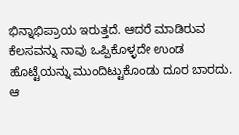ಭಿನ್ನಾಭಿಪ್ರಾಯ ಇರುತ್ತದೆ. ಆದರೆ ಮಾಡಿರುವ ಕೆಲಸವನ್ನು ನಾವು ಒಪ್ಪಿಕೊಳ್ಳದೇ ಉಂಡ ಹೊಟ್ಟೆಯನ್ನು ಮುಂದಿಟ್ಟುಕೊಂಡು ದೂರ ಬಾರದು. ಆ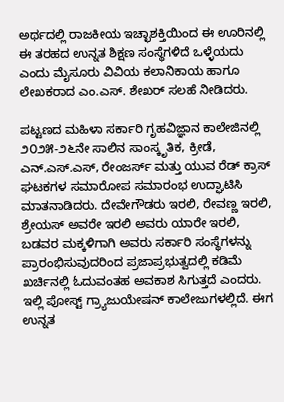ಅರ್ಥದಲ್ಲಿ ರಾಜಕೀಯ ಇಚ್ಛಾಶಕ್ತಿಯಿಂದ ಈ ಊರಿನಲ್ಲಿ ಈ ತರಹದ ಉನ್ನತ ಶಿಕ್ಷಣ ಸಂಸ್ಥೆಗಳಿದೆ ಒಳ್ಳೆಯದು ಎಂದು ಮೈಸೂರು ವಿವಿಯ ಕಲಾನಿಕಾಯ ಹಾಗೂ ಲೇಖಕರಾದ ಎಂ.ಎಸ್. ಶೇಖರ್‌ ಸಲಹೆ ನೀಡಿದರು.

ಪಟ್ಟಣದ ಮಹಿಳಾ ಸರ್ಕಾರಿ ಗೃಹವಿಜ್ಞಾನ ಕಾಲೇಜಿನಲ್ಲಿ ೨೦೨೫-೨೬ನೇ ಸಾಲಿನ ಸಾಂಸ್ಕೃತಿಕ, ಕ್ರೀಡೆ, ಎನ್.ಎಸ್.ಎಸ್, ರೇಂಜರ್ಸ್‌ ಮತ್ತು ಯುವ ರೆಡ್ ಕ್ರಾಸ್ ಘಟಕಗಳ ಸಮಾರೋಪ ಸಮಾರಂಭ ಉದ್ಘಾಟಿಸಿ ಮಾತನಾಡಿದರು. ದೇವೇಗೌಡರು ಇರಲಿ, ರೇವಣ್ಣ ಇರಲಿ, ಶ್ರೇಯಸ್ ಅವರೇ ಇರಲಿ ಅವರು ಯಾರೇ ಇರಲಿ, ಬಡವರ ಮಕ್ಕಳಿಗಾಗಿ ಅವರು ಸರ್ಕಾರಿ ಸಂಸ್ಥೆಗಳನ್ನು ಪ್ರಾರಂಭಿಸುವುದರಿಂದ ಪ್ರಜಾಪ್ರಭುತ್ವದಲ್ಲಿ ಕಡಿಮೆ ಖರ್ಚಿನಲ್ಲಿ ಓದುವಂತಹ ಅವಕಾಶ ಸಿಗುತ್ತದೆ ಎಂದರು. ಇಲ್ಲಿ ಪೋಸ್ಟ್ ಗ್ರ್ಯಾಜುಯೇಷನ್ ಕಾಲೇಜುಗಳಲ್ಲಿದೆ. ಈಗ ಉನ್ನತ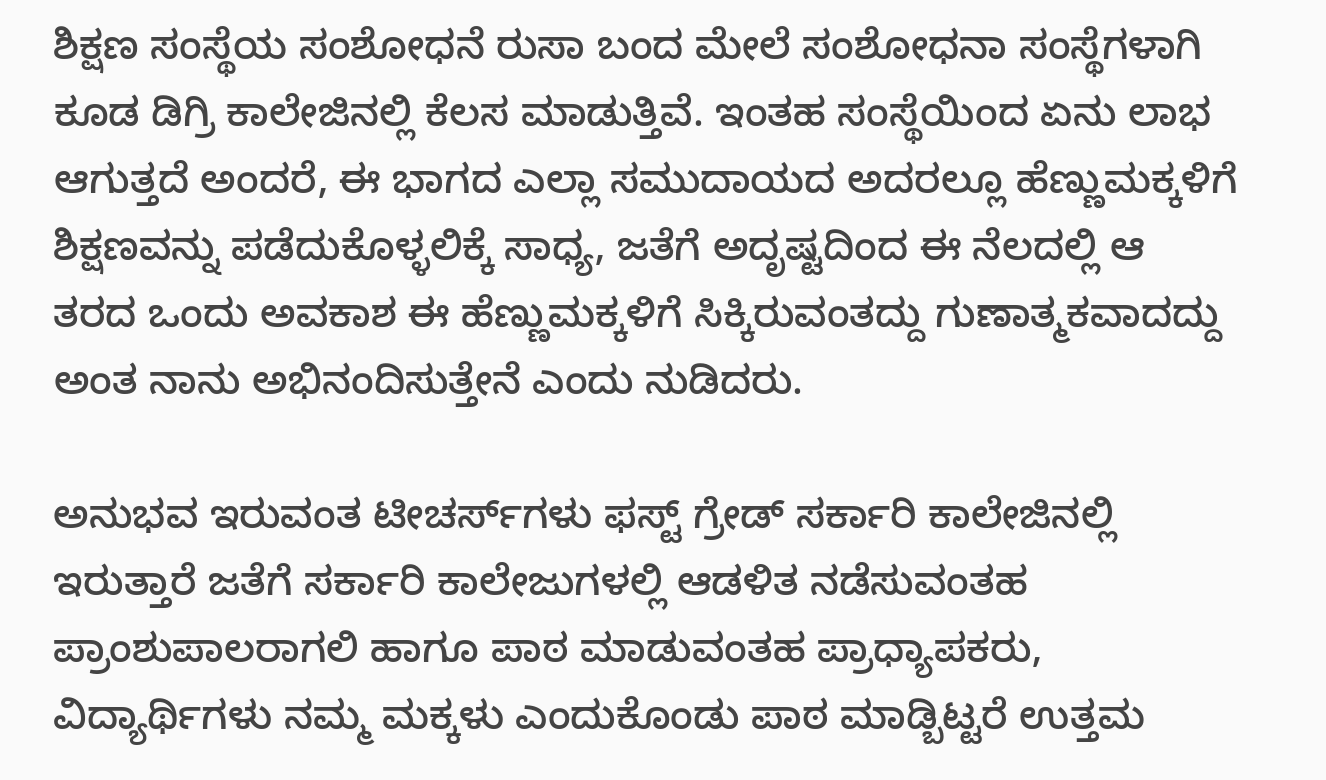ಶಿಕ್ಷಣ ಸಂಸ್ಥೆಯ ಸಂಶೋಧನೆ ರುಸಾ ಬಂದ ಮೇಲೆ ಸಂಶೋಧನಾ ಸಂಸ್ಥೆಗಳಾಗಿ ಕೂಡ ಡಿಗ್ರಿ ಕಾಲೇಜಿನಲ್ಲಿ ಕೆಲಸ ಮಾಡುತ್ತಿವೆ. ಇಂತಹ ಸಂಸ್ಥೆಯಿಂದ ಏನು ಲಾಭ ಆಗುತ್ತದೆ ಅಂದರೆ, ಈ ಭಾಗದ ಎಲ್ಲಾ ಸಮುದಾಯದ ಅದರಲ್ಲೂ ಹೆಣ್ಣುಮಕ್ಕಳಿಗೆ ಶಿಕ್ಷಣವನ್ನು ಪಡೆದುಕೊಳ್ಳಲಿಕ್ಕೆ ಸಾಧ್ಯ, ಜತೆಗೆ ಅದೃಷ್ಟದಿಂದ ಈ ನೆಲದಲ್ಲಿ ಆ ತರದ ಒಂದು ಅವಕಾಶ ಈ ಹೆಣ್ಣುಮಕ್ಕಳಿಗೆ ಸಿಕ್ಕಿರುವಂತದ್ದು ಗುಣಾತ್ಮಕವಾದದ್ದು ಅಂತ ನಾನು ಅಭಿನಂದಿಸುತ್ತೇನೆ ಎಂದು ನುಡಿದರು.

ಅನುಭವ ಇರುವಂತ ಟೀಚರ್ಸ್‌ಗಳು ಫಸ್ಟ್ ಗ್ರೇಡ್ ಸರ್ಕಾರಿ ಕಾಲೇಜಿನಲ್ಲಿ ಇರುತ್ತಾರೆ ಜತೆಗೆ ಸರ್ಕಾರಿ ಕಾಲೇಜುಗಳಲ್ಲಿ ಆಡಳಿತ ನಡೆಸುವಂತಹ ಪ್ರಾಂಶುಪಾಲರಾಗಲಿ ಹಾಗೂ ಪಾಠ ಮಾಡುವಂತಹ ಪ್ರಾಧ್ಯಾಪಕರು, ವಿದ್ಯಾರ್ಥಿಗಳು ನಮ್ಮ ಮಕ್ಕಳು ಎಂದುಕೊಂಡು ಪಾಠ ಮಾಡ್ಬಿಟ್ಟರೆ ಉತ್ತಮ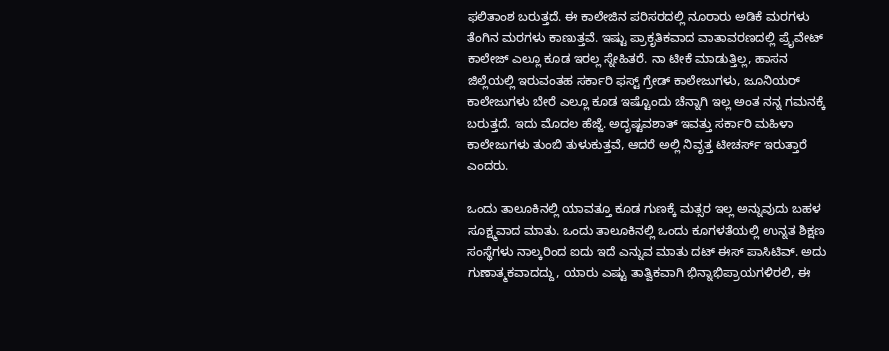ಫಲಿತಾಂಶ ಬರುತ್ತದೆ. ಈ ಕಾಲೇಜಿನ ಪರಿಸರದಲ್ಲಿ ನೂರಾರು ಅಡಿಕೆ ಮರಗಳು ತೆಂಗಿನ ಮರಗಳು ಕಾಣುತ್ತವೆ. ಇಷ್ಟು ಪ್ರಾಕೃತಿಕವಾದ ವಾತಾವರಣದಲ್ಲಿ ಪ್ರೈವೇಟ್ ಕಾಲೇಜ್ ಎಲ್ಲೂ ಕೂಡ ಇರಲ್ಲ ಸ್ನೇಹಿತರೆ. ನಾ ಟೀಕೆ ಮಾಡುತ್ತಿಲ್ಲ, ಹಾಸನ ಜಿಲ್ಲೆಯಲ್ಲಿ ಇರುವಂತಹ ಸರ್ಕಾರಿ ಫಸ್ಟ್ ಗ್ರೇಡ್ ಕಾಲೇಜುಗಳು, ಜೂನಿಯರ್‌ ಕಾಲೇಜುಗಳು ಬೇರೆ ಎಲ್ಲೂ ಕೂಡ ಇಷ್ಟೊಂದು ಚೆನ್ನಾಗಿ ಇಲ್ಲ ಅಂತ ನನ್ನ ಗಮನಕ್ಕೆ ಬರುತ್ತದೆ. ಇದು ಮೊದಲ ಹೆಜ್ಜೆ. ಅದೃಷ್ಟವಶಾತ್ ಇವತ್ತು ಸರ್ಕಾರಿ ಮಹಿಳಾ ಕಾಲೇಜುಗಳು ತುಂಬಿ ತುಳುಕುತ್ತವೆ, ಆದರೆ ಅಲ್ಲಿ ನಿವೃತ್ತ ಟೀಚರ್ಸ್ ಇರುತ್ತಾರೆ ಎಂದರು.

ಒಂದು ತಾಲೂಕಿನಲ್ಲಿ ಯಾವತ್ತೂ ಕೂಡ ಗುಣಕ್ಕೆ ಮತ್ಸರ ಇಲ್ಲ ಅನ್ನುವುದು ಬಹಳ ಸೂಕ್ಷ್ಮವಾದ ಮಾತು. ಒಂದು ತಾಲೂಕಿನಲ್ಲಿ ಒಂದು ಕೂಗಳತೆಯಲ್ಲಿ ಉನ್ನತ ಶಿಕ್ಷಣ ಸಂಸ್ಥೆಗಳು ನಾಲ್ಕರಿಂದ ಐದು ಇದೆ ಎನ್ನುವ ಮಾತು ದಟ್ ಈಸ್ ಪಾಸಿಟಿವ್. ಅದು ಗುಣಾತ್ಮಕವಾದದ್ದು, ಯಾರು ಎಷ್ಟು ತಾತ್ವಿಕವಾಗಿ ಭಿನ್ನಾಭಿಪ್ರಾಯಗಳಿರಲಿ, ಈ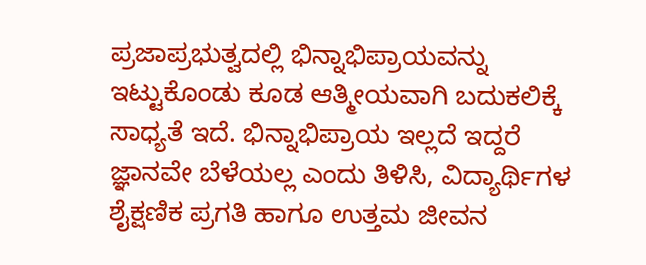ಪ್ರಜಾಪ್ರಭುತ್ವದಲ್ಲಿ ಭಿನ್ನಾಭಿಪ್ರಾಯವನ್ನು ಇಟ್ಟುಕೊಂಡು ಕೂಡ ಆತ್ಮೀಯವಾಗಿ ಬದುಕಲಿಕ್ಕೆ ಸಾಧ್ಯತೆ ಇದೆ. ಭಿನ್ನಾಭಿಪ್ರಾಯ ಇಲ್ಲದೆ ಇದ್ದರೆ ಜ್ಞಾನವೇ ಬೆಳೆಯಲ್ಲ ಎಂದು ತಿಳಿಸಿ, ವಿದ್ಯಾರ್ಥಿಗಳ ಶೈಕ್ಷಣಿಕ ಪ್ರಗತಿ ಹಾಗೂ ಉತ್ತಮ ಜೀವನ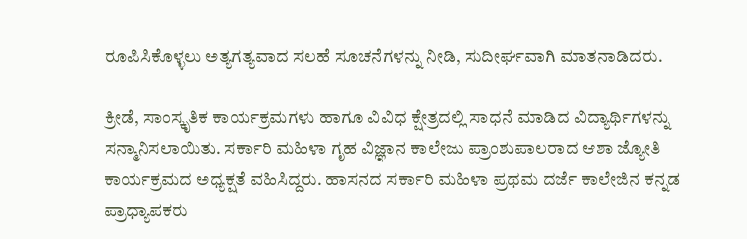ರೂಪಿಸಿಕೊಳ್ಳಲು ಅತ್ಯಗತ್ಯವಾದ ಸಲಹೆ ಸೂಚನೆಗಳನ್ನು ನೀಡಿ, ಸುದೀರ್ಘವಾಗಿ ಮಾತನಾಡಿದರು.

ಕ್ರೀಡೆ, ಸಾಂಸ್ಕೃತಿಕ ಕಾರ್ಯಕ್ರಮಗಳು ಹಾಗೂ ವಿವಿಧ ಕ್ಷೇತ್ರದಲ್ಲಿ ಸಾಧನೆ ಮಾಡಿದ ವಿದ್ಯಾರ್ಥಿಗಳನ್ನು ಸನ್ಮಾನಿಸಲಾಯಿತು. ಸರ್ಕಾರಿ ಮಹಿಳಾ ಗೃಹ ವಿಜ್ಞಾನ ಕಾಲೇಜು ಪ್ರಾಂಶುಪಾಲರಾದ ಆಶಾ ಜ್ಯೋತಿ ಕಾರ್ಯಕ್ರಮದ ಅಧ್ಯಕ್ಷತೆ ವಹಿಸಿದ್ದರು. ಹಾಸನದ ಸರ್ಕಾರಿ ಮಹಿಳಾ ಪ್ರಥಮ ದರ್ಜೆ ಕಾಲೇಜಿನ ಕನ್ನಡ ಪ್ರಾಧ್ಯಾಪಕರು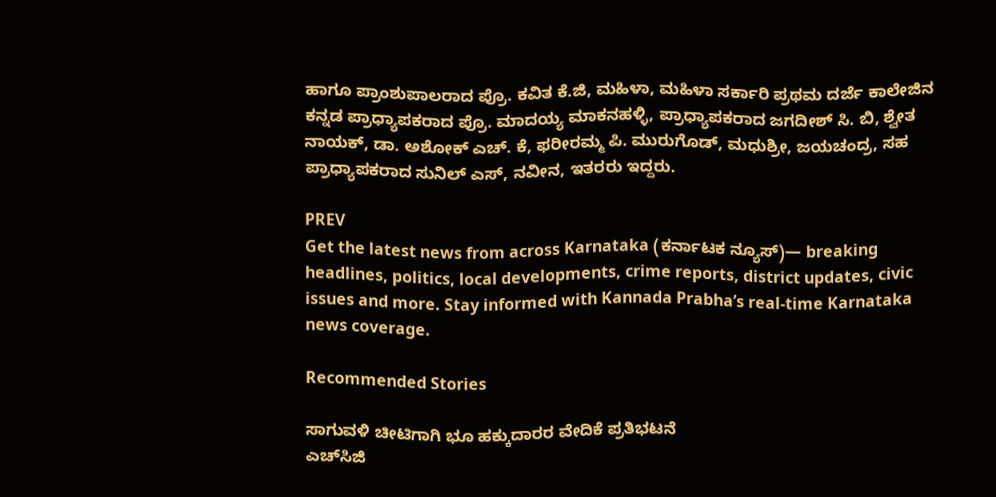ಹಾಗೂ ಪ್ರಾಂಶುಪಾಲರಾದ ಪ್ರೊ. ಕವಿತ ಕೆ.ಜಿ, ಮಹಿಳಾ, ಮಹಿಳಾ ಸರ್ಕಾರಿ ಪ್ರಥಮ ದರ್ಜೆ ಕಾಲೇಜಿನ ಕನ್ನಡ ಪ್ರಾಧ್ಯಾಪಕರಾದ ಪ್ರೊ. ಮಾದಯ್ಯ ಮಾಕನಹಳ್ಳಿ, ಪ್ರಾಧ್ಯಾಪಕರಾದ ಜಗದೀಶ್ ಸಿ. ಬಿ, ಶ್ವೇತ ನಾಯಕ್, ಡಾ. ಅಶೋಕ್ ಎಚ್. ಕೆ, ಫರೀರಮ್ಮ ಪಿ. ಮುರುಗೊಡ್, ಮಧುಶ್ರೀ, ಜಯಚಂದ್ರ, ಸಹ ಪ್ರಾಧ್ಯಾಪಕರಾದ ಸುನಿಲ್ ಎಸ್, ನವೀನ, ಇತರರು ಇದ್ದರು.

PREV
Get the latest news from across Karnataka (ಕರ್ನಾಟಕ ನ್ಯೂಸ್)— breaking headlines, politics, local developments, crime reports, district updates, civic issues and more. Stay informed with Kannada Prabha’s real‑time Karnataka news coverage.

Recommended Stories

ಸಾಗುವಳಿ ಚೀಟಿಗಾಗಿ ಭೂ ಹಕ್ಕುದಾರರ ವೇದಿಕೆ ಪ್ರತಿಭಟನೆ
ಎಚ್‌ಸಿಜಿ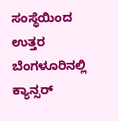ಸಂಸ್ಥೆಯಿಂದ ಉತ್ತರ ಬೆಂಗಳೂರಿನಲ್ಲಿ ಕ್ಯಾನ್ಸರ್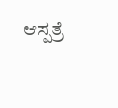ಆಸ್ಪತ್ರೆ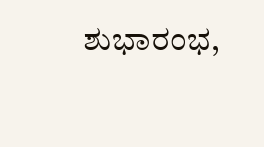ಶುಭಾರಂಭ,